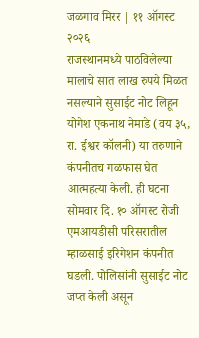जळगाव मिरर | ११ ऑगस्ट २०२६
राजस्थानमध्ये पाठविलेल्या मालाचे सात लाख रुपये मिळत नसल्याने सुसाईट नोट लिहून योगेश एकनाथ नेमाडे (वय ३५, रा. ईश्वर कॉलनी) या तरुणाने कंपनीतच गळफास घेत आत्महत्या केली. ही घटना सोमवार दि. १० ऑगस्ट रोजी एमआयडीसी परिसरातील म्हाळसाई इरिगेशन कंपनीत घडली. पोलिसांनी सुसाईट नोट जप्त केली असून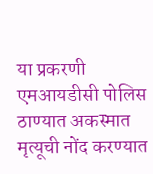या प्रकरणी एमआयडीसी पोलिस ठाण्यात अकस्मात मृत्यूची नोंद करण्यात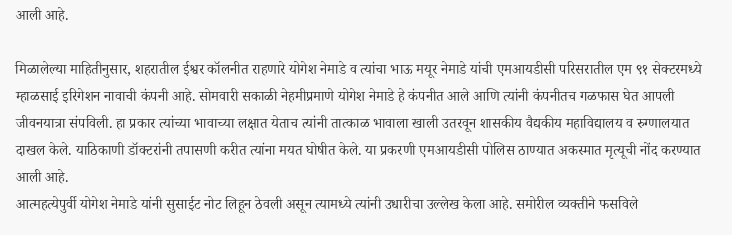आली आहे.

मिळालेल्या माहितीनुसार, शहरातील ईश्वर कॉलनीत राहणारे योगेश नेमाडे व त्यांचा भाऊ मयूर नेमाडे यांची एमआयडीसी परिसरातील एम ९१ सेक्टरमध्ये म्हाळसाई इरिगेशन नावाची कंपनी आहे. सोमवारी सकाळी नेहमीप्रमाणे योगेश नेमाडे हे कंपनीत आले आणि त्यांनी कंपनीतच गळफास घेत आपली जीवनयात्रा संपविली. हा प्रकार त्यांच्या भावाच्या लक्षात येताच त्यांनी तात्काळ भावाला खाली उतरवून शासकीय वैद्यकीय महाविद्यालय व रुग्णालयात दाखल केले. याठिकाणी डॉक्टरांनी तपासणी करीत त्यांना मयत घोषीत केले. या प्रकरणी एमआयडीसी पोलिस ठाण्यात अकस्मात मृत्यूची नोंद करण्यात आली आहे.
आत्महत्येपुर्वी योगेश नेमाडे यांनी सुसाईट नोट लिहून ठेवली असून त्यामध्ये त्यांनी उधारीचा उल्लेख केला आहे. समोरील व्यक्तीने फसविले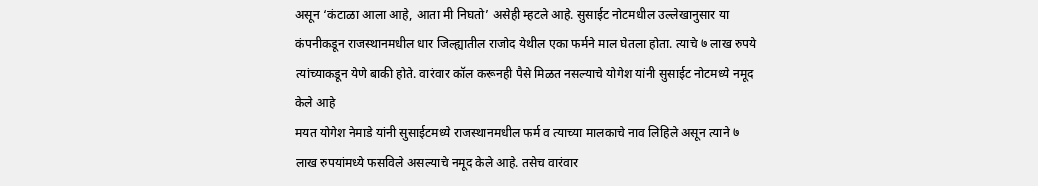असून ‘कंटाळा आला आहे, आता मी निघतो’ असेही म्हटले आहे. सुसाईट नोटमधील उल्लेखानुसार या कंपनीकडून राजस्थानमधील धार जिल्ह्यातील राजोद येथील एका फर्मने माल घेतला होता. त्याचे ७ लाख रुपये त्यांच्याकडून येणे बाकी होते. वारंवार कॉल करूनही पैसे मिळत नसल्याचे योगेश यांनी सुसाईट नोटमध्ये नमूद केले आहे
मयत योगेश नेमाडे यांनी सुसाईटमध्ये राजस्थानमधील फर्म व त्याच्या मालकाचे नाव लिहिले असून त्याने ७ लाख रुपयांमध्ये फसविले असल्याचे नमूद केले आहे. तसेच वारंवार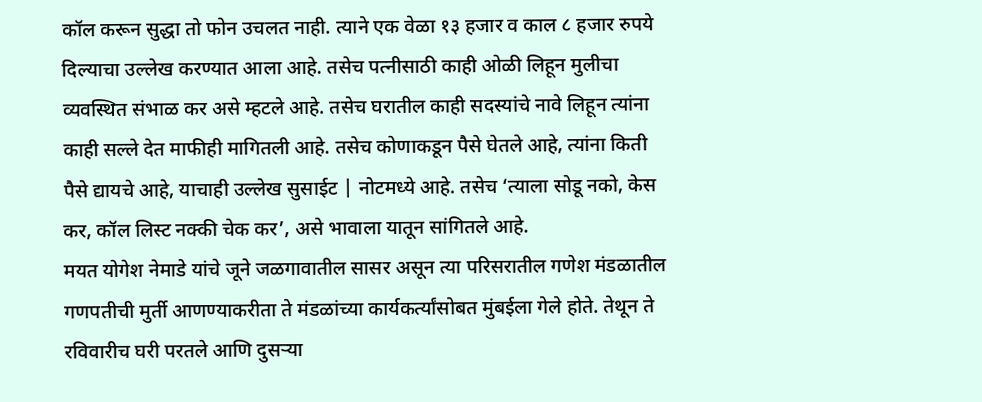कॉल करून सुद्धा तो फोन उचलत नाही. त्याने एक वेळा १३ हजार व काल ८ हजार रुपये दिल्याचा उल्लेख करण्यात आला आहे. तसेच पत्नीसाठी काही ओळी लिहून मुलीचा व्यवस्थित संभाळ कर असे म्हटले आहे. तसेच घरातील काही सदस्यांचे नावे लिहून त्यांना काही सल्ले देत माफीही मागितली आहे. तसेच कोणाकडून पैसे घेतले आहे, त्यांना किती पैसे द्यायचे आहे, याचाही उल्लेख सुसाईट | नोटमध्ये आहे. तसेच ‘त्याला सोडू नको, केस कर, कॉल लिस्ट नक्की चेक कर’, असे भावाला यातून सांगितले आहे.
मयत योगेश नेमाडे यांचे जूने जळगावातील सासर असून त्या परिसरातील गणेश मंडळातील गणपतीची मुर्ती आणण्याकरीता ते मंडळांच्या कार्यकर्त्यांसोबत मुंबईला गेले होते. तेथून ते रविवारीच घरी परतले आणि दुसऱ्या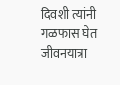दिवशी त्यांनी गळफास घेत जीवनयात्रा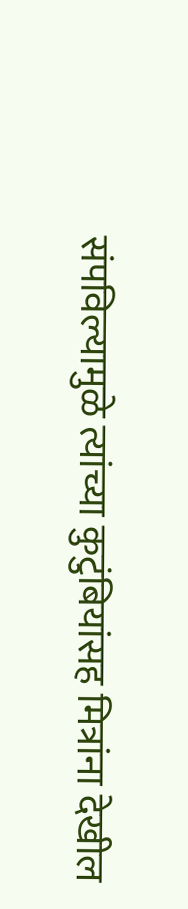संपविल्यामुळे त्यांच्या कुटुंबियांसह मित्रांना देखील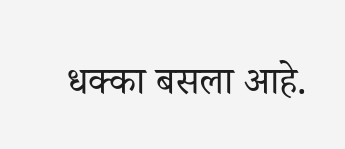धक्का बसला आहे.